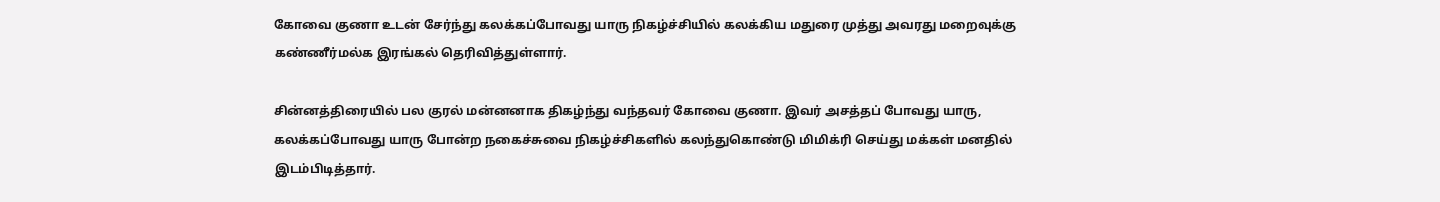கோவை குணா உடன் சேர்ந்து கலக்கப்போவது யாரு நிகழ்ச்சியில் கலக்கிய மதுரை முத்து அவரது மறைவுக்கு கண்ணீர்மல்க இரங்கல் தெரிவித்துள்ளார்.

சின்னத்திரையில் பல குரல் மன்னனாக திகழ்ந்து வந்தவர் கோவை குணா. இவர் அசத்தப் போவது யாரு, கலக்கப்போவது யாரு போன்ற நகைச்சுவை நிகழ்ச்சிகளில் கலந்துகொண்டு மிமிக்ரி செய்து மக்கள் மனதில் இடம்பிடித்தார்.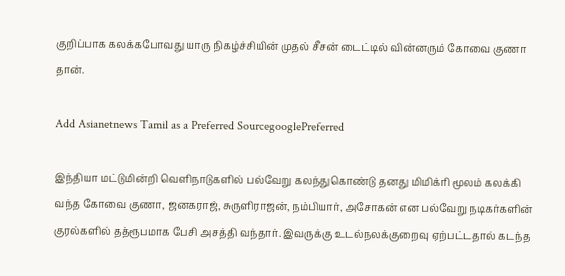குறிப்பாக கலக்கபோவது யாரு நிகழ்ச்சியின் முதல் சீசன் டைட்டில் வின்னரும் கோவை குணா தான்.

Add Asianetnews Tamil as a Preferred SourcegooglePreferred

இந்தியா மட்டுமின்றி வெளிநாடுகளில் பல்வேறு கலந்துகொண்டு தனது மிமிக்ரி மூலம் கலக்கி வந்த கோவை குணா, ஜனகராஜ், சுருளிராஜன், நம்பியார், அசோகன் என பல்வேறு நடிகர்களின் குரல்களில் தத்ரூபமாக பேசி அசத்தி வந்தார். இவருக்கு உடல்நலக்குறைவு ஏற்பட்டதால் கடந்த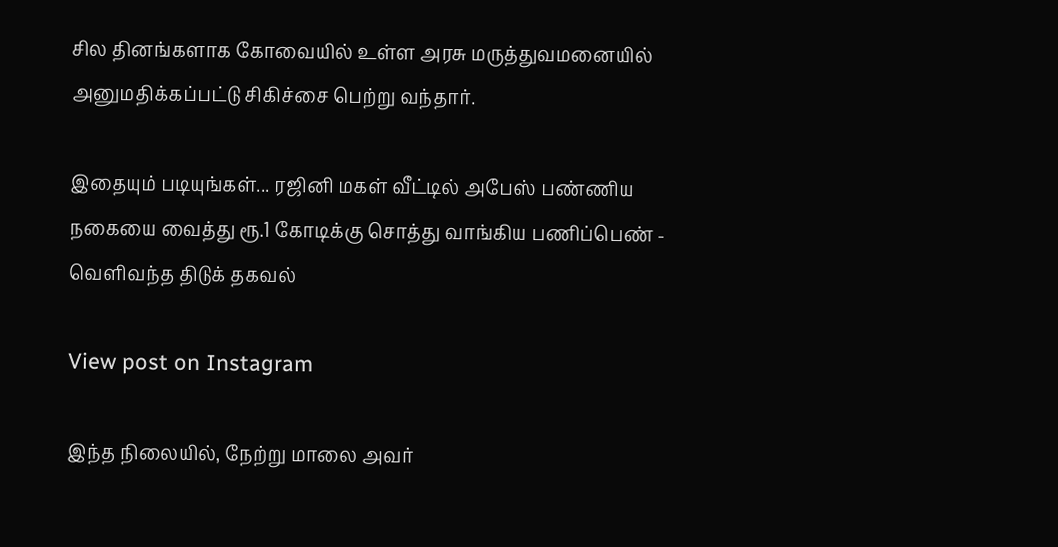சில தினங்களாக கோவையில் உள்ள அரசு மருத்துவமனையில் அனுமதிக்கப்பட்டு சிகிச்சை பெற்று வந்தார்.

இதையும் படியுங்கள்... ரஜினி மகள் வீட்டில் அபேஸ் பண்ணிய நகையை வைத்து ரூ.1 கோடிக்கு சொத்து வாங்கிய பணிப்பெண் - வெளிவந்த திடுக் தகவல்

View post on Instagram

இந்த நிலையில், நேற்று மாலை அவர்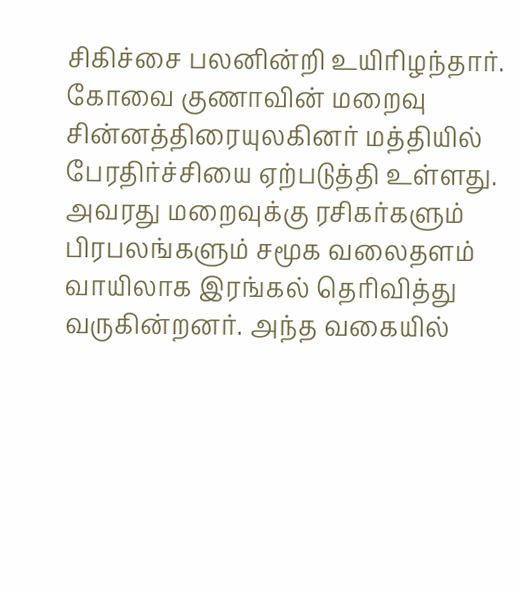சிகிச்சை பலனின்றி உயிரிழந்தார். கோவை குணாவின் மறைவு சின்னத்திரையுலகினர் மத்தியில் பேரதிர்ச்சியை ஏற்படுத்தி உள்ளது. அவரது மறைவுக்கு ரசிகர்களும் பிரபலங்களும் சமூக வலைதளம் வாயிலாக இரங்கல் தெரிவித்து வருகின்றனர். அந்த வகையில்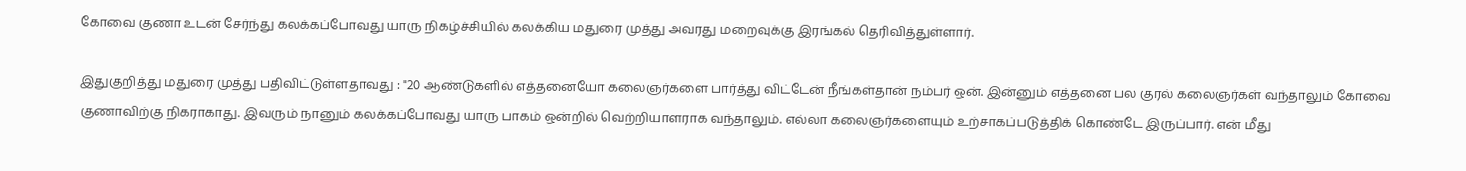கோவை குணா உடன் சேர்ந்து கலக்கப்போவது யாரு நிகழ்ச்சியில் கலக்கிய மதுரை முத்து அவரது மறைவுக்கு இரங்கல் தெரிவித்துள்ளார்.

இதுகுறித்து மதுரை முத்து பதிவிட்டுள்ளதாவது : "20 ஆண்டுகளில் எத்தனையோ கலைஞர்களை பார்த்து விட்டேன் நீங்கள்தான் நம்பர் ஒன். இன்னும் எத்தனை பல குரல் கலைஞர்கள் வந்தாலும் கோவை குணாவிற்கு நிகராகாது. இவரும் நானும் கலக்கப்போவது யாரு பாகம் ஒன்றில் வெற்றியாளராக வந்தாலும். எல்லா கலைஞர்களையும் உற்சாகப்படுத்திக் கொண்டே இருப்பார். என் மீது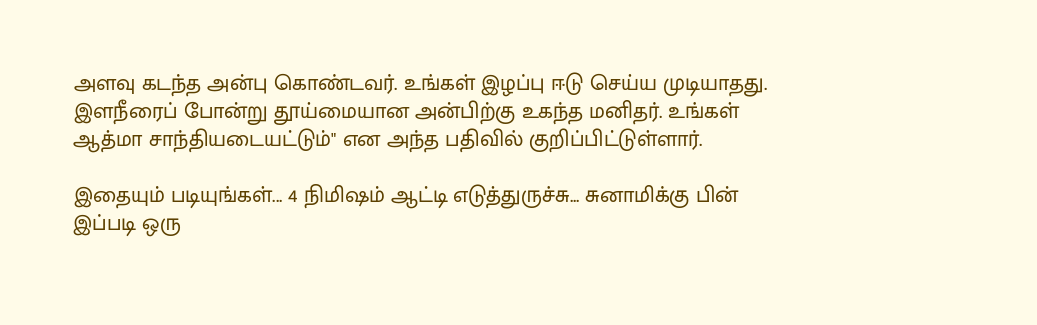அளவு கடந்த அன்பு கொண்டவர். உங்கள் இழப்பு ஈடு செய்ய முடியாதது. இளநீரைப் போன்று தூய்மையான அன்பிற்கு உகந்த மனிதர். உங்கள் ஆத்மா சாந்தியடையட்டும்" என அந்த பதிவில் குறிப்பிட்டுள்ளார்.

இதையும் படியுங்கள்... 4 நிமிஷம் ஆட்டி எடுத்துருச்சு... சுனாமிக்கு பின் இப்படி ஒரு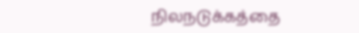நிலநடுக்கத்தை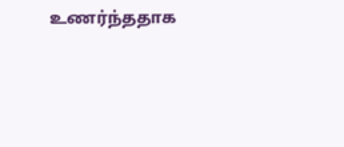உணர்ந்ததாக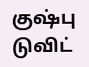குஷ்பு டுவிட்